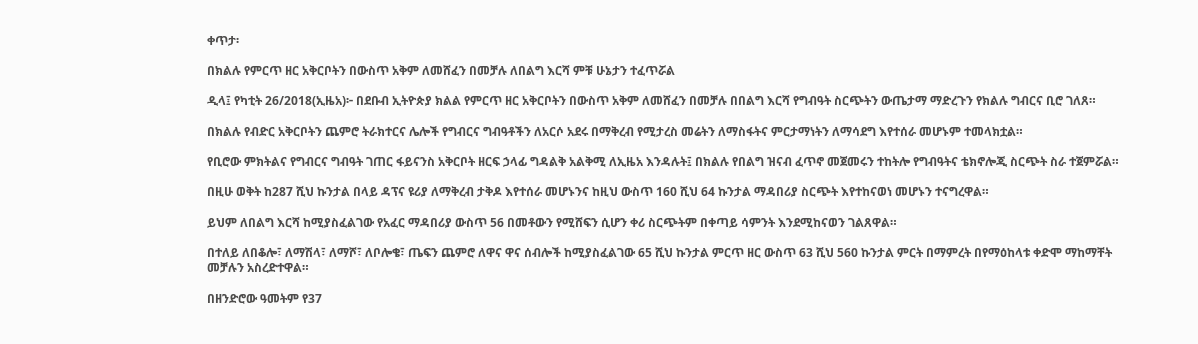ቀጥታ፡

በክልሉ የምርጥ ዘር አቅርቦትን በውስጥ አቅም ለመሸፈን በመቻሉ ለበልግ እርሻ ምቹ ሁኔታን ተፈጥሯል

ዲላ፤ የካቲት 26/2018(ኢዜአ)፦ በደቡብ ኢትዮጵያ ክልል የምርጥ ዘር አቅርቦትን በውስጥ አቅም ለመሸፈን በመቻሉ በበልግ እርሻ የግብዓት ስርጭትን ውጤታማ ማድረጉን የክልሉ ግብርና ቢሮ ገለጸ።

በክልሉ የብድር አቅርቦትን ጨምሮ ትራክተርና ሌሎች የግብርና ግብዓቶችን ለአርሶ አደሩ በማቅረብ የሚታረስ መሬትን ለማስፋትና ምርታማነትን ለማሳደግ እየተሰራ መሆኑም ተመላክቷል።

የቢሮው ምክትልና የግብርና ግብዓት ገጠር ፋይናንስ አቅርቦት ዘርፍ ኃላፊ ግዳልቅ አልቅሚ ለኢዜአ እንዳሉት፤ በክልሉ የበልግ ዝናብ ፈጥኖ መጀመሩን ተከትሎ የግብዓትና ቴክኖሎጂ ስርጭት ስራ ተጀምሯል።

በዚሁ ወቅት ከ287 ሺህ ኩንታል በላይ ዳፕና ዩሪያ ለማቅረብ ታቅዶ እየተሰራ መሆኑንና ከዚህ ውስጥ 160 ሺህ 64 ኩንታል ማዳበሪያ ስርጭት እየተከናወነ መሆኑን ተናግረዋል።

ይህም ለበልግ እርሻ ከሚያስፈልገው የአፈር ማዳበሪያ ውስጥ 56 በመቶውን የሚሸፍን ሲሆን ቀሪ ስርጭትም በቀጣይ ሳምንት እንደሚከናወን ገልጸዋል።

በተለይ ለበቆሎ፣ ለማሽላ፣ ለማሾ፣ ለቦሎቄ፣ ጤፍን ጨምሮ ለዋና ዋና ሰብሎች ከሚያስፈልገው 65 ሺህ ኩንታል ምርጥ ዘር ውስጥ 63 ሺህ 560 ኩንታል ምርት በማምረት በየማዕከላቱ ቀድሞ ማከማቸት መቻሉን አስረድተዋል።

በዘንድሮው ዓመትም የ37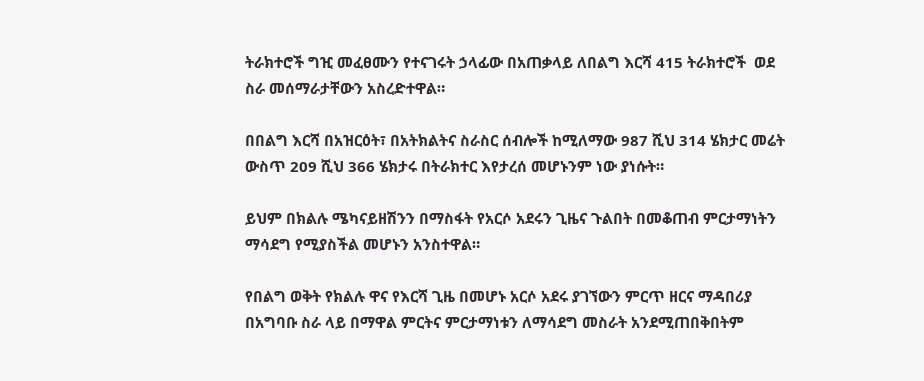ትራክተሮች ግዢ መፈፀሙን የተናገሩት ኃላፊው በአጠቃላይ ለበልግ እርሻ 415 ትራክተሮች  ወደ  ስራ መሰማራታቸውን አስረድተዋል።

በበልግ እርሻ በአዝርዕት፣ በአትክልትና ስራስር ሰብሎች ከሚለማው 987 ሺህ 314 ሄክታር መሬት ውስጥ 209 ሺህ 366 ሄክታሩ በትራክተር እየታረሰ መሆኑንም ነው ያነሱት።

ይህም በክልሉ ሜካናይዘሽንን በማስፋት የአርሶ አደሩን ጊዜና ጉልበት በመቆጠብ ምርታማነትን ማሳደግ የሚያስችል መሆኑን አንስተዋል።

የበልግ ወቅት የክልሉ ዋና የእርሻ ጊዜ በመሆኑ አርሶ አደሩ ያገኘውን ምርጥ ዘርና ማዳበሪያ በአግባቡ ስራ ላይ በማዋል ምርትና ምርታማነቱን ለማሳደግ መስራት አንደሚጠበቅበትም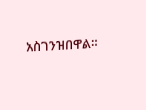አስገንዝበዋል።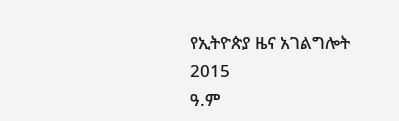የኢትዮጵያ ዜና አገልግሎት
2015
ዓ.ም